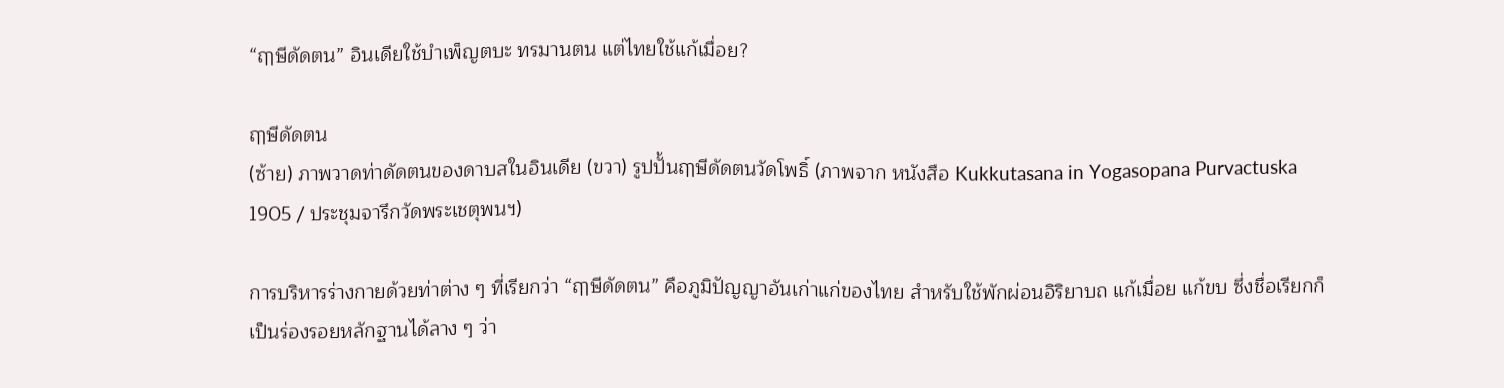“ฤๅษีดัดตน” อินเดียใช้บำเพ็ญตบะ ทรมานตน แต่ไทยใช้แก้เมื่อย?

ฤๅษีดัดตน
(ซ้าย) ภาพวาดท่าดัดตนของดาบสในอินเดีย (ขวา) รูปปั้นฤๅษีดัดตนวัดโพธิ์ (ภาพจาก หนังสือ Kukkutasana in Yogasopana Purvactuska 1905 / ประชุมจารึกวัดพระเชตุพนฯ)

การบริหารร่างกายด้วยท่าต่าง ๆ ที่เรียกว่า “ฤๅษีดัดตน” คือภูมิปัญญาอันเก่าแก่ของไทย สำหรับใช้พักผ่อนอิริยาบถ แก้เมื่อย แก้ขบ ซึ่งชื่อเรียกก็เป็นร่องรอยหลักฐานได้ลาง ๆ ว่า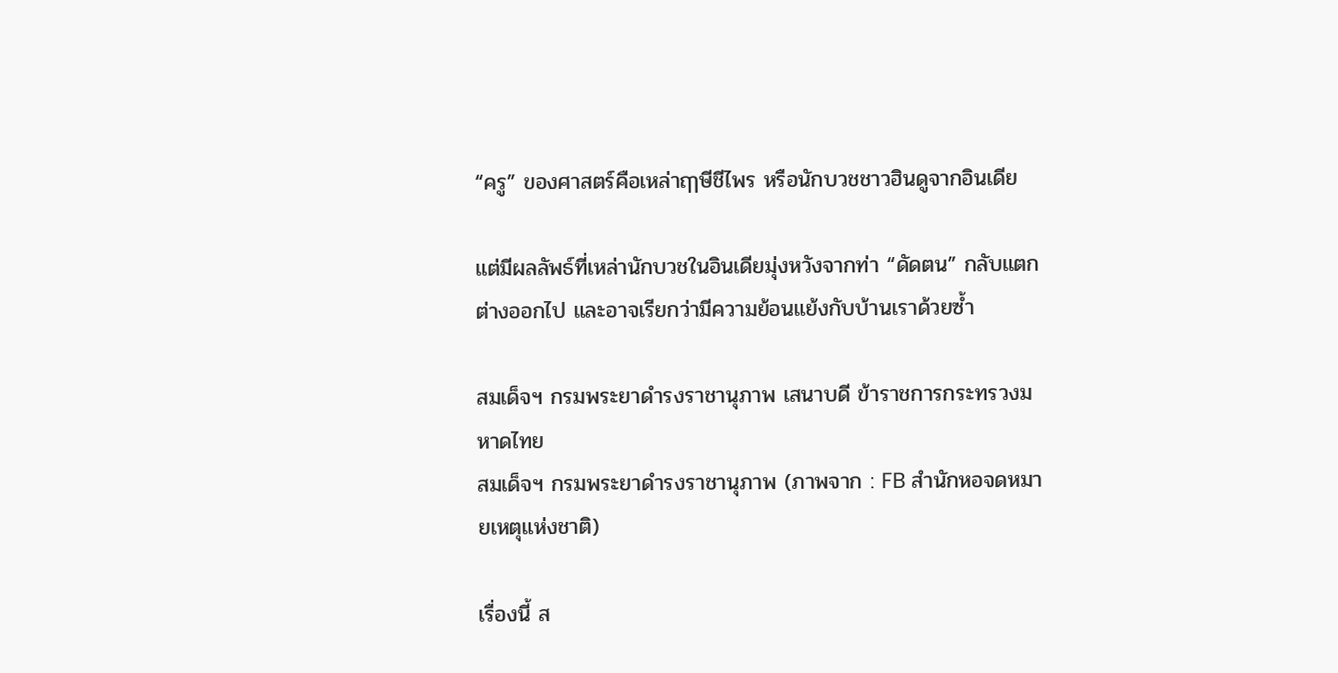“ครู” ของศาสตร์คือเหล่าฤๅษีชีไพร หรือนักบวชชาวฮินดูจากอินเดีย

แต่มีผลลัพธ์ที่เหล่านักบวชในอินเดียมุ่งหวังจากท่า “ดัดตน” กลับแตกต่างออกไป และอาจเรียกว่ามีความย้อนแย้งกับบ้านเราด้วยซ้ำ

สมเด็จฯ กรมพระยาดำรงราชานุภาพ เสนาบดี ข้าราชการกระทรวงมหาดไทย
สมเด็จฯ กรมพระยาดำรงราชานุภาพ (ภาพจาก : FB สำนักหอจดหมายเหตุแห่งชาติ)

เรื่องนี้ ส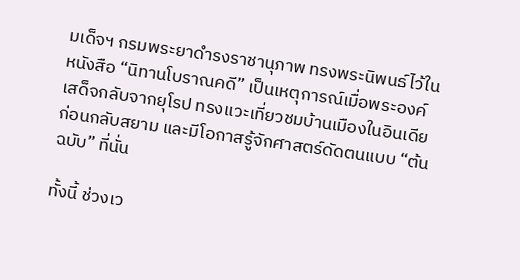มเด็จฯ กรมพระยาดำรงราชานุภาพ ทรงพระนิพนธ์ไว้ในหนังสือ “นิทานโบราณคดี” เป็นเหตุการณ์เมื่อพระองค์เสด็จกลับจากยุโรป ทรงแวะเที่ยวชมบ้านเมืองในอินเดียก่อนกลับสยาม และมีโอกาสรู้จักศาสตร์ดัดตนแบบ “ต้นฉบับ” ที่นั่น

ทั้งนี้ ช่วงเว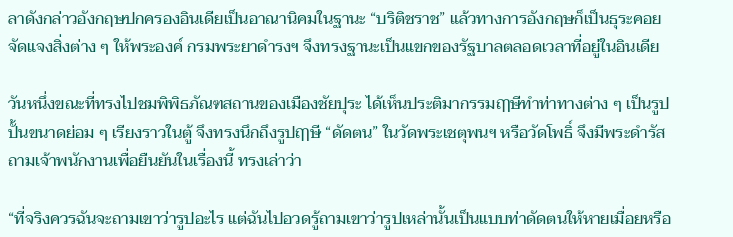ลาดังกล่าวอังกฤษปกครองอินเดียเป็นอาณานิคมในฐานะ “บริติชราช” แล้วทางการอังกฤษก็เป็นธุระคอยจัดแจงสิ่งต่าง ๆ ให้พระองค์ กรมพระยาดำรงฯ จึงทรงฐานะเป็นแขกของรัฐบาลตลอดเวลาที่อยู่ในอินเดีย

วันหนึ่งขณะที่ทรงไปชมพิพิธภัณฑสถานของเมืองชัยปุระ ได้เห็นประติมากรรมฤๅษีทำท่าทางต่าง ๆ เป็นรูปปั้นขนาดย่อม ๆ เรียงราวในตู้ จึงทรงนึกถึงรูปฤๅษี “ดัดตน” ในวัดพระเชตุพนฯ หรือวัดโพธิ์ จึงมีพระดำรัสถามเจ้าพนักงานเพื่อยืนยันในเรื่องนี้ ทรงเล่าว่า

“ที่จริงควรฉันจะถามเขาว่ารูปอะไร แต่ฉันไปอวดรู้ถามเขาว่ารูปเหล่านั้นเป็นแบบท่าดัดตนให้หายเมื่อยหรือ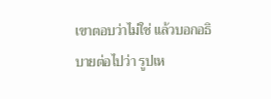เขาตอบว่าไม่ใช่ แล้วบอกอธิบายต่อไปว่า รูปเห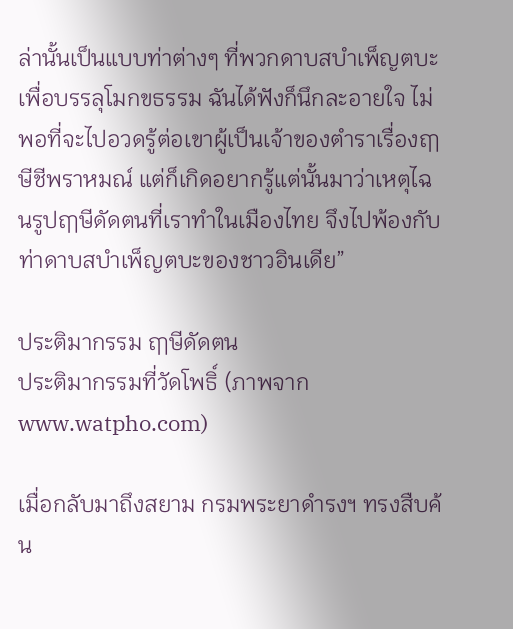ล่านั้นเป็นแบบท่าต่างๆ ที่พวกดาบสบำเพ็ญตบะเพื่อบรรลุโมกขธรรม ฉันได้ฟังก็นึกละอายใจ ไม่พอที่จะไปอวดรู้ต่อเขาผู้เป็นเจ้าของตำราเรื่องฤๅษีชีพราหมณ์ แต่ก็เกิดอยากรู้แต่นั้นมาว่าเหตุไฉนรูปฤๅษีดัดตนที่เราทำในเมืองไทย จึงไปพ้องกับท่าดาบสบำเพ็ญตบะของชาวอินเดีย”

ประติมากรรม ฤๅษีดัดตน
ประติมากรรมที่วัดโพธิ์ (ภาพจาก www.watpho.com)

เมื่อกลับมาถึงสยาม กรมพระยาดำรงฯ ทรงสืบค้น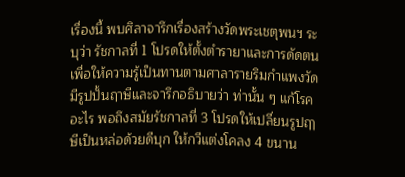เรื่องนี้ พบศิลาจารึกเรื่องสร้างวัดพระเชตุพนฯ ระบุว่า รัชกาลที่ 1 โปรดให้ตั้งตำรายาและการดัดตนเพื่อให้ความรู้เป็นทานตามศาลารายริมกำแพงวัด มีรูปปั้นฤาษีและจารึกอธิบายว่า ท่านั้น ๆ แก้โรคอะไร พอถึงสมัยรัชกาลที่ 3 โปรดให้เปลี่ยนรูปฤๅษีเป็นหล่อด้วยดีบุก ให้กวีแต่งโคลง 4 ขนาน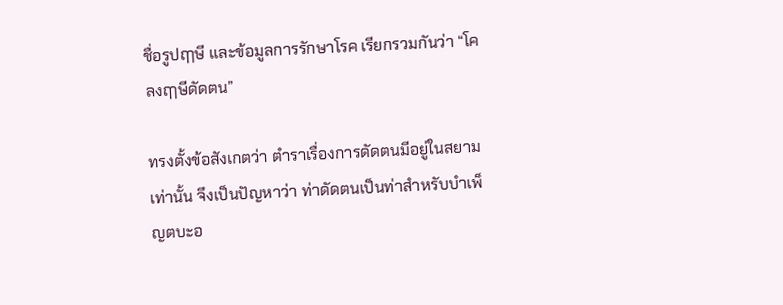ชื่อรูปฤๅษี และข้อมูลการรักษาโรค เรียกรวมกันว่า “โคลงฤๅษีดัดตน”

ทรงตั้งข้อสังเกตว่า ตำราเรื่องการดัดตนมีอยู่ในสยามเท่านั้น จึงเป็นปัญหาว่า ท่าดัดตนเป็นท่าสำหรับบำเพ็ญตบะอ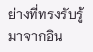ย่างที่ทรงรับรู้มาจากอิน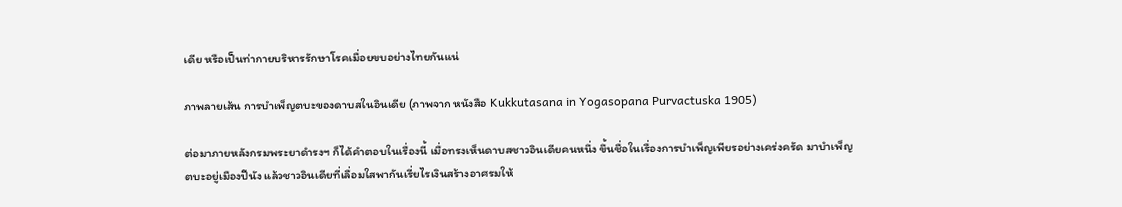เดีย หรือเป็นท่ากายบริหารรักษาโรคเมื่อยขบอย่างไทยกันแน่

ภาพลายเส้น การบำเพ็ญตบะของดาบสในอินเดีย (ภาพจาก หนังสือ Kukkutasana in Yogasopana Purvactuska 1905)

ต่อมาภายหลังกรมพระยาดำรงฯ ก็ได้คำตอบในเรื่องนี้ เมื่อทรงเห็นดาบสชาวอินเดียคนหนึ่ง ขึ้นชื่อในเรื่องการบำเพ็ญเพียรอย่างเคร่งครัด มาบำเพ็ญตบะอยู่เมืองปีนัง แล้วชาวอินเดียที่เลื่อมใสพากันเรี่ยไรเงินสร้างอาศรมให้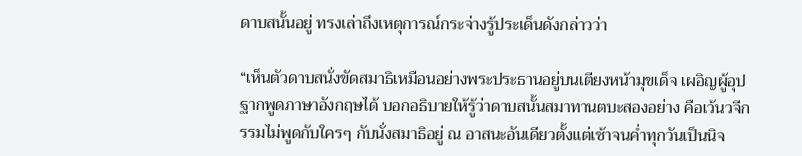ดาบสนั้นอยู่ ทรงเล่าถึงเหตุการณ์กระจ่างรู้ประเด็นดังกล่าวว่า

“เห็นตัวดาบสนั่งขัดสมาธิเหมือนอย่างพระประธานอยู่บนเตียงหน้ามุขเด็จ เผอิญผู้อุปฐากพูดภาษาอังกฤษได้ บอกอธิบายให้รู้ว่าดาบสนั้นสมาทานตบะสองอย่าง คือเว้นวจีกรรมไม่พูดกับใครๆ กับนั่งสมาธิอยู่ ณ อาสนะอันเดียวตั้งแต่เช้าจนค่ำทุกวันเป็นนิจ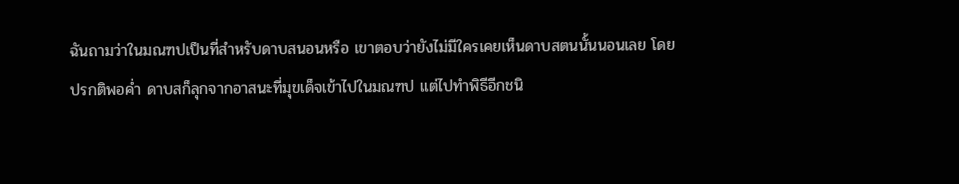ฉันถามว่าในมณฑปเป็นที่สำหรับดาบสนอนหรือ เขาตอบว่ายังไม่มีใครเคยเห็นดาบสตนนั้นนอนเลย โดยปรกติพอค่ำ ดาบสก็ลุกจากอาสนะที่มุขเด็จเข้าไปในมณฑป แต่ไปทำพิธีอีกชนิ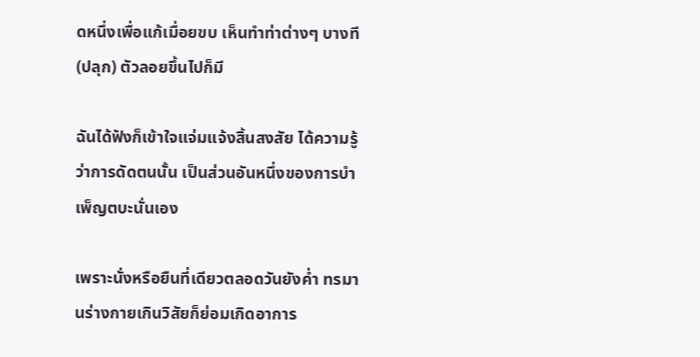ดหนึ่งเพื่อแก้เมื่อยขบ เห็นทำท่าต่างๆ บางที (ปลุก) ตัวลอยขึ้นไปก็มี

ฉันได้ฟังก็เข้าใจแจ่มแจ้งสิ้นสงสัย ได้ความรู้ว่าการดัดตนนั้น เป็นส่วนอันหนึ่งของการบำเพ็ญตบะนั่นเอง

เพราะนั่งหรือยืนที่เดียวตลอดวันยังค่ำ ทรมานร่างกายเกินวิสัยก็ย่อมเกิดอาการ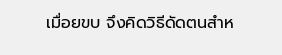เมื่อยขบ จึงคิดวิธีดัดตนสำห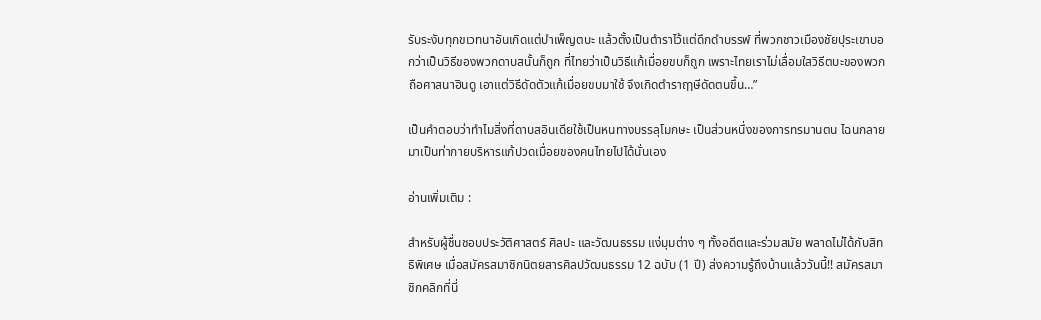รับระงับทุกขเวทนาอันเกิดแต่บำเพ็ญตบะ แล้วตั้งเป็นตำราไว้แต่ดึกดำบรรพ์ ที่พวกชาวเมืองชัยปุระเขาบอกว่าเป็นวิธีของพวกดาบสนั้นก็ถูก ที่ไทยว่าเป็นวิธีแก้เมื่อยขบก็ถูก เพราะไทยเราไม่เลื่อมใสวิธีตบะของพวกถือศาสนาฮินดู เอาแต่วิธีดัดตัวแก้เมื่อยขบมาใช้ จึงเกิดตำราฤๅษีดัดตนขึ้น…”

เป็นคำตอบว่าทำไมสิ่งที่ดาบสอินเดียใช้เป็นหนทางบรรลุโมกษะ เป็นส่วนหนึ่งของการทรมานตน ไฉนกลายมาเป็นท่ากายบริหารแก้ปวดเมื่อยของคนไทยไปได้นั่นเอง

อ่านเพิ่มเติม :

สำหรับผู้ชื่นชอบประวัติศาสตร์ ศิลปะ และวัฒนธรรม แง่มุมต่าง ๆ ทั้งอดีตและร่วมสมัย พลาดไม่ได้กับสิทธิพิเศษ เมื่อสมัครสมาชิกนิตยสารศิลปวัฒนธรรม 12 ฉบับ (1 ปี) ส่งความรู้ถึงบ้านแล้ววันนี้!! สมัครสมาชิกคลิกที่นี่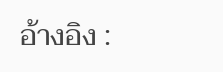อ้างอิง :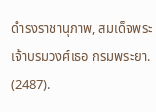ดำรงราชานุภาพ, สมเด็จพระเจ้าบรมวงศ์เธอ กรมพระยา. (2487).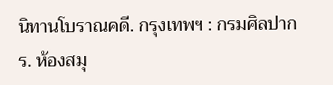นิทานโบราณคดี. กรุงเทพฯ : กรมศิลปากร. ห้องสมุ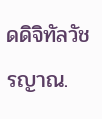ดดิจิทัลวัชรญาณ.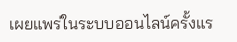เผยแพร่ในระบบออนไลน์ครั้งแร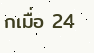กเมื่อ 24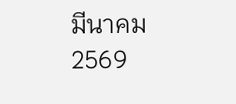มีนาคม 2569